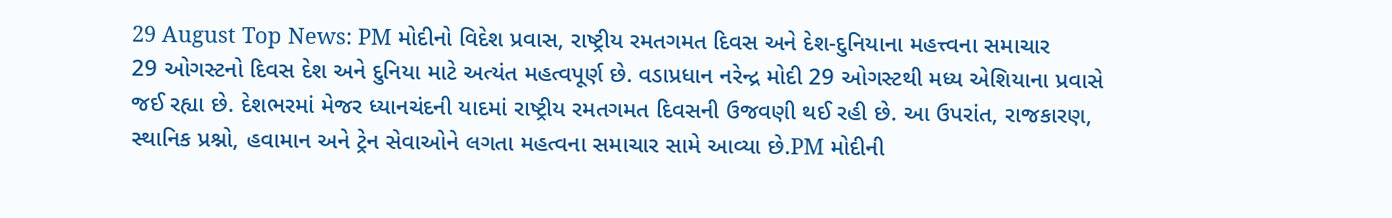29 August Top News: PM મોદીનો વિદેશ પ્રવાસ, રાષ્ટ્રીય રમતગમત દિવસ અને દેશ-દુનિયાના મહત્ત્વના સમાચાર
29 ઓગસ્ટનો દિવસ દેશ અને દુનિયા માટે અત્યંત મહત્વપૂર્ણ છે. વડાપ્રધાન નરેન્દ્ર મોદી 29 ઓગસ્ટથી મધ્ય એશિયાના પ્રવાસે જઈ રહ્યા છે. દેશભરમાં મેજર ધ્યાનચંદની યાદમાં રાષ્ટ્રીય રમતગમત દિવસની ઉજવણી થઈ રહી છે. આ ઉપરાંત, રાજકારણ, સ્થાનિક પ્રશ્નો, હવામાન અને ટ્રેન સેવાઓને લગતા મહત્વના સમાચાર સામે આવ્યા છે.PM મોદીની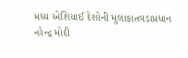મધ્ય એશિયાઈ દેશોની મુલાકાતવડાપ્રધાન નરેન્દ્ર મોદી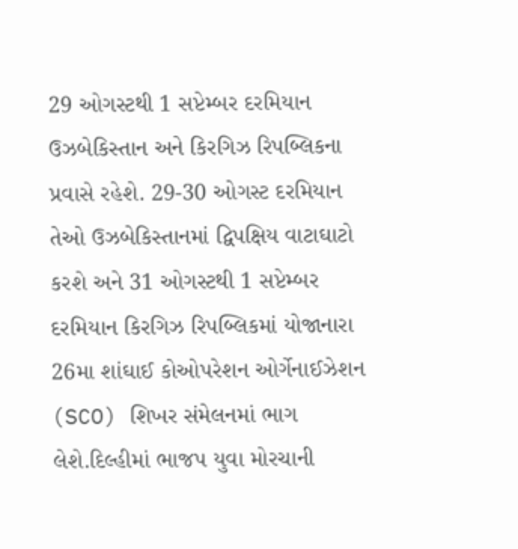29 ઓગસ્ટથી 1 સપ્ટેમ્બર દરમિયાન ઉઝબેકિસ્તાન અને કિરગિઝ રિપબ્લિકના પ્રવાસે રહેશે. 29-30 ઓગસ્ટ દરમિયાન તેઓ ઉઝબેકિસ્તાનમાં દ્વિપક્ષિય વાટાઘાટો કરશે અને 31 ઓગસ્ટથી 1 સપ્ટેમ્બર દરમિયાન કિરગિઝ રિપબ્લિકમાં યોજાનારા 26મા શાંઘાઈ કોઓપરેશન ઓર્ગેનાઈઝેશન (SCO) શિખર સંમેલનમાં ભાગ લેશે.દિલ્હીમાં ભાજપ યુવા મોરચાની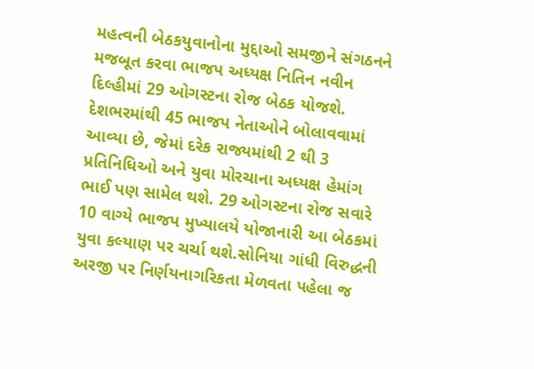મહત્વની બેઠકયુવાનોના મુદ્દાઓ સમજીને સંગઠનને મજબૂત કરવા ભાજપ અધ્યક્ષ નિતિન નવીન દિલ્હીમાં 29 ઓગસ્ટના રોજ બેઠક યોજશે. દેશભરમાંથી 45 ભાજપ નેતાઓને બોલાવવામાં આવ્યા છે, જેમાં દરેક રાજ્યમાંથી 2 થી 3 પ્રતિનિધિઓ અને યુવા મોરચાના અધ્યક્ષ હેમાંગ ભાઈ પણ સામેલ થશે. 29 ઓગસ્ટના રોજ સવારે 10 વાગ્યે ભાજપ મુખ્યાલયે યોજાનારી આ બેઠકમાં યુવા કલ્યાણ પર ચર્ચા થશે.સોનિયા ગાંધી વિરુદ્ધની અરજી પર નિર્ણયનાગરિકતા મેળવતા પહેલા જ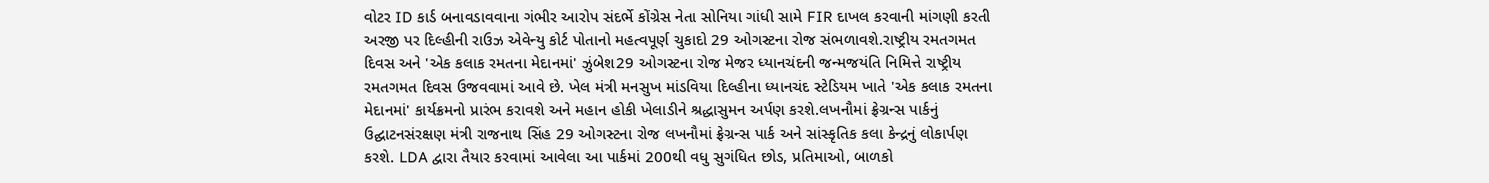વોટર ID કાર્ડ બનાવડાવવાના ગંભીર આરોપ સંદર્ભે કોંગ્રેસ નેતા સોનિયા ગાંધી સામે FIR દાખલ કરવાની માંગણી કરતી અરજી પર દિલ્હીની રાઉઝ એવેન્યુ કોર્ટ પોતાનો મહત્વપૂર્ણ ચુકાદો 29 ઓગસ્ટના રોજ સંભળાવશે.રાષ્ટ્રીય રમતગમત દિવસ અને 'એક કલાક રમતના મેદાનમાં' ઝુંબેશ29 ઓગસ્ટના રોજ મેજર ધ્યાનચંદની જન્મજયંતિ નિમિત્તે રાષ્ટ્રીય રમતગમત દિવસ ઉજવવામાં આવે છે. ખેલ મંત્રી મનસુખ માંડવિયા દિલ્હીના ધ્યાનચંદ સ્ટેડિયમ ખાતે 'એક કલાક રમતના મેદાનમાં' કાર્યક્રમનો પ્રારંભ કરાવશે અને મહાન હોકી ખેલાડીને શ્રદ્ધાસુમન અર્પણ કરશે.લખનૌમાં ફ્રેગ્રન્સ પાર્કનું ઉદ્ઘાટનસંરક્ષણ મંત્રી રાજનાથ સિંહ 29 ઓગસ્ટના રોજ લખનૌમાં ફ્રેગ્રન્સ પાર્ક અને સાંસ્કૃતિક કલા કેન્દ્રનું લોકાર્પણ કરશે. LDA દ્વારા તૈયાર કરવામાં આવેલા આ પાર્કમાં 200થી વધુ સુગંધિત છોડ, પ્રતિમાઓ, બાળકો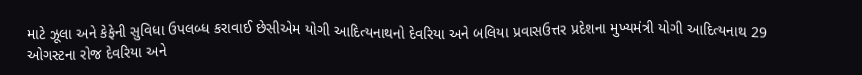માટે ઝૂલા અને કેફેની સુવિધા ઉપલબ્ધ કરાવાઈ છેસીએમ યોગી આદિત્યનાથનો દેવરિયા અને બલિયા પ્રવાસઉત્તર પ્રદેશના મુખ્યમંત્રી યોગી આદિત્યનાથ 29 ઓગસ્ટના રોજ દેવરિયા અને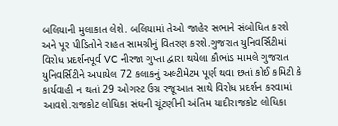બલિયાની મુલાકાત લેશે. બલિયામાં તેઓ જાહેર સભાને સંબોધિત કરશે અને પૂર પીડિતોને રાહત સામગ્રીનું વિતરણ કરશે.ગુજરાત યુનિવર્સિટીમાં વિરોધ પ્રદર્શનપૂર્વ VC નીરજા ગુપ્તા દ્વારા થયેલા કૌભાંડ મામલે ગુજરાત યુનિવર્સિટીને અપાયેલ 72 કલાકનું અલ્ટીમેટમ પૂર્ણ થવા છતાં કોઈ કમિટી કે કાર્યવાહી ન થતાં 29 ઓગસ્ટ ઉગ્ર રજૂઆત સાથે વિરોધ પ્રદર્શન કરવામાં આવશે.રાજકોટ લોધિકા સંઘની ચૂંટણીની અંતિમ યાદીરાજકોટ લોધિકા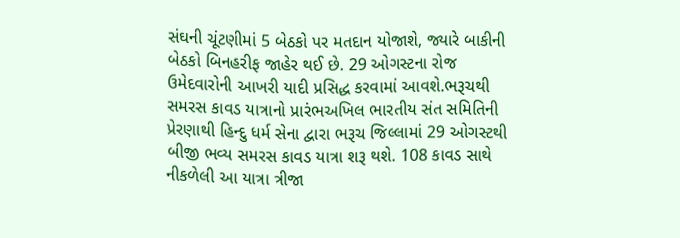સંઘની ચૂંટણીમાં 5 બેઠકો પર મતદાન યોજાશે, જ્યારે બાકીની બેઠકો બિનહરીફ જાહેર થઈ છે. 29 ઓગસ્ટના રોજ ઉમેદવારોની આખરી યાદી પ્રસિદ્ધ કરવામાં આવશે.ભરૂચથી સમરસ કાવડ યાત્રાનો પ્રારંભઅખિલ ભારતીય સંત સમિતિની પ્રેરણાથી હિન્દુ ધર્મ સેના દ્વારા ભરૂચ જિલ્લામાં 29 ઓગસ્ટથી બીજી ભવ્ય સમરસ કાવડ યાત્રા શરૂ થશે. 108 કાવડ સાથે નીકળેલી આ યાત્રા ત્રીજા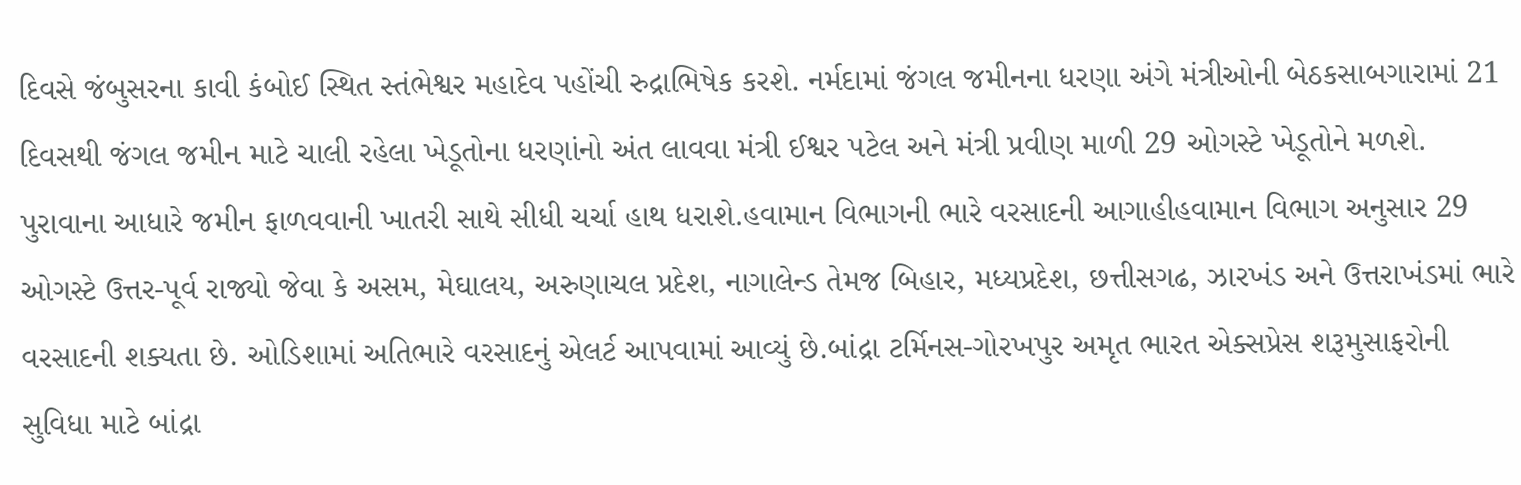દિવસે જંબુસરના કાવી કંબોઈ સ્થિત સ્તંભેશ્વર મહાદેવ પહોંચી રુદ્રાભિષેક કરશે. નર્મદામાં જંગલ જમીનના ધરણા અંગે મંત્રીઓની બેઠકસાબગારામાં 21 દિવસથી જંગલ જમીન માટે ચાલી રહેલા ખેડૂતોના ધરણાંનો અંત લાવવા મંત્રી ઈશ્વર પટેલ અને મંત્રી પ્રવીણ માળી 29 ઓગસ્ટે ખેડૂતોને મળશે. પુરાવાના આધારે જમીન ફાળવવાની ખાતરી સાથે સીધી ચર્ચા હાથ ધરાશે.હવામાન વિભાગની ભારે વરસાદની આગાહીહવામાન વિભાગ અનુસાર 29 ઓગસ્ટે ઉત્તર-પૂર્વ રાજ્યો જેવા કે અસમ, મેઘાલય, અરુણાચલ પ્રદેશ, નાગાલેન્ડ તેમજ બિહાર, મધ્યપ્રદેશ, છત્તીસગઢ, ઝારખંડ અને ઉત્તરાખંડમાં ભારે વરસાદની શક્યતા છે. ઓડિશામાં અતિભારે વરસાદનું એલર્ટ આપવામાં આવ્યું છે.બાંદ્રા ટર્મિનસ-ગોરખપુર અમૃત ભારત એક્સપ્રેસ શરૂમુસાફરોની સુવિધા માટે બાંદ્રા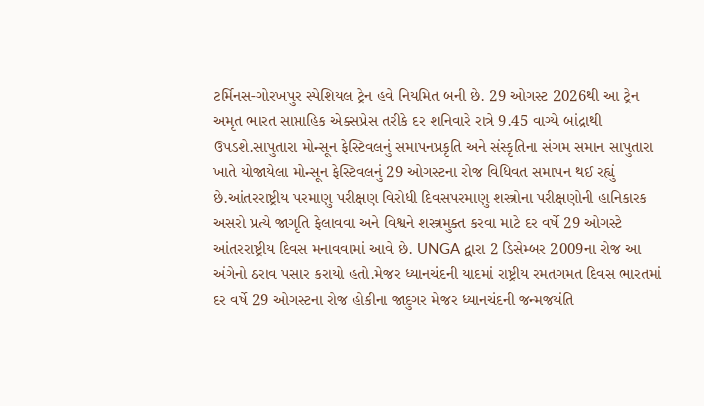ટર્મિનસ-ગોરખપુર સ્પેશિયલ ટ્રેન હવે નિયમિત બની છે. 29 ઓગસ્ટ 2026થી આ ટ્રેન અમૃત ભારત સાપ્તાહિક એક્સપ્રેસ તરીકે દર શનિવારે રાત્રે 9.45 વાગ્યે બાંદ્રાથી ઉપડશે.સાપુતારા મોન્સૂન ફેસ્ટિવલનું સમાપનપ્રકૃતિ અને સંસ્કૃતિના સંગમ સમાન સાપુતારા ખાતે યોજાયેલા મોન્સૂન ફેસ્ટિવલનું 29 ઓગસ્ટના રોજ વિધિવત સમાપન થઈ રહ્યું છે.આંતરરાષ્ટ્રીય પરમાણુ પરીક્ષણ વિરોધી દિવસપરમાણુ શસ્ત્રોના પરીક્ષણોની હાનિકારક અસરો પ્રત્યે જાગૃતિ ફેલાવવા અને વિશ્વને શસ્ત્રમુક્ત કરવા માટે દર વર્ષે 29 ઓગસ્ટે આંતરરાષ્ટ્રીય દિવસ મનાવવામાં આવે છે. UNGA દ્વારા 2 ડિસેમ્બર 2009ના રોજ આ અંગેનો ઠરાવ પસાર કરાયો હતો.મેજર ધ્યાનચંદની યાદમાં રાષ્ટ્રીય રમતગમત દિવસ ભારતમાં દર વર્ષે 29 ઓગસ્ટના રોજ હોકીના જાદુગર મેજર ધ્યાનચંદની જન્મજયંતિ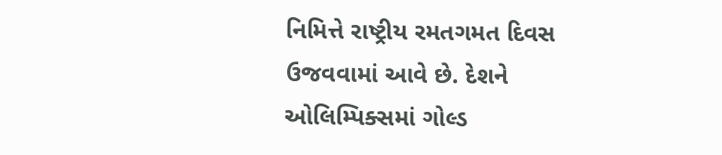નિમિત્તે રાષ્ટ્રીય રમતગમત દિવસ ઉજવવામાં આવે છે. દેશને ઓલિમ્પિક્સમાં ગોલ્ડ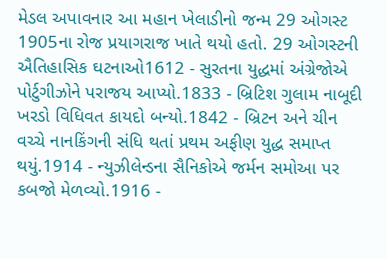મેડલ અપાવનાર આ મહાન ખેલાડીનો જન્મ 29 ઓગસ્ટ 1905ના રોજ પ્રયાગરાજ ખાતે થયો હતો. 29 ઓગસ્ટની ઐતિહાસિક ઘટનાઓ1612 - સુરતના યુદ્ધમાં અંગ્રેજોએ પોર્ટુગીઝોને પરાજય આપ્યો.1833 - બ્રિટિશ ગુલામ નાબૂદી ખરડો વિધિવત કાયદો બન્યો.1842 - બ્રિટન અને ચીન વચ્ચે નાનકિંગની સંધિ થતાં પ્રથમ અફીણ યુદ્ધ સમાપ્ત થયું.1914 - ન્યુઝીલેન્ડના સૈનિકોએ જર્મન સમોઆ પર કબજો મેળવ્યો.1916 -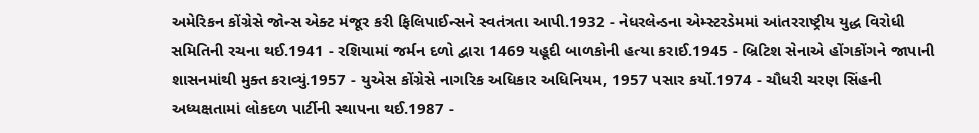અમેરિકન કોંગ્રેસે જોન્સ એક્ટ મંજૂર કરી ફિલિપાઈન્સને સ્વતંત્રતા આપી.1932 - નેધરલેન્ડના એમ્સ્ટરડેમમાં આંતરરાષ્ટ્રીય યુદ્ધ વિરોધી સમિતિની રચના થઈ.1941 - રશિયામાં જર્મન દળો દ્વારા 1469 યહૂદી બાળકોની હત્યા કરાઈ.1945 - બ્રિટિશ સેનાએ હોંગકોંગને જાપાની શાસનમાંથી મુક્ત કરાવ્યું.1957 - યુએસ કોંગ્રેસે નાગરિક અધિકાર અધિનિયમ, 1957 પસાર કર્યો.1974 - ચૌધરી ચરણ સિંહની અધ્યક્ષતામાં લોકદળ પાર્ટીની સ્થાપના થઈ.1987 -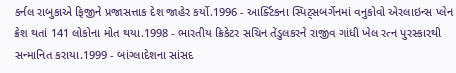કર્નલ રાબુકાએ ફિજીને પ્રજાસત્તાક દેશ જાહેર કર્યો.1996 - આર્ક્ટિકના સ્પિટ્સબર્ગેનમાં વનુકોવો એરલાઇન્સ પ્લેન ક્રેશ થતાં 141 લોકોના મોત થયા.1998 - ભારતીય ક્રિકેટર સચિન તેંડુલકરને રાજીવ ગાંધી ખેલ રત્ન પુરસ્કારથી સન્માનિત કરાયા.1999 - બાંગ્લાદેશના સાંસદ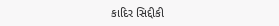કાદિર સિદ્દીકી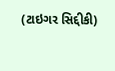(ટાઇગર સિદ્દીકી)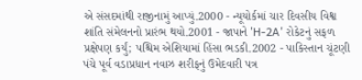એ સંસદમાંથી રાજીનામું આપ્યું.2000 - ન્યૂયોર્કમાં ચાર દિવસીય વિશ્વ શાંતિ સંમેલનનો પ્રારંભ થયો.2001 - જાપાને 'H-2A' રોકેટનું સફળ પ્રક્ષેપણ કર્યું; પશ્ચિમ એશિયામાં હિંસા ભડકી.2002 - પાકિસ્તાન ચૂંટણી પંચે પૂર્વ વડાપ્રધાન નવાઝ શરીફનું ઉમેદવારી પત્ર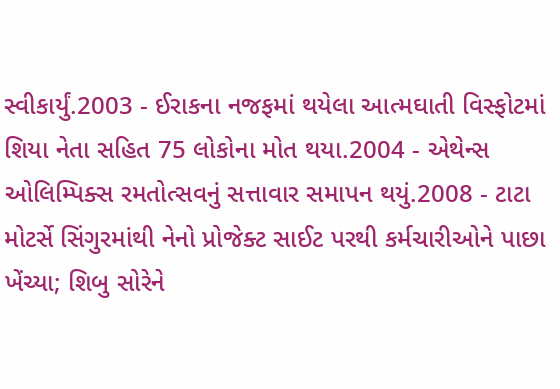સ્વીકાર્યું.2003 - ઈરાકના નજફમાં થયેલા આત્મઘાતી વિસ્ફોટમાં શિયા નેતા સહિત 75 લોકોના મોત થયા.2004 - એથેન્સ ઓલિમ્પિક્સ રમતોત્સવનું સત્તાવાર સમાપન થયું.2008 - ટાટા મોટર્સે સિંગુરમાંથી નેનો પ્રોજેક્ટ સાઈટ પરથી કર્મચારીઓને પાછા ખેંચ્યા; શિબુ સોરેને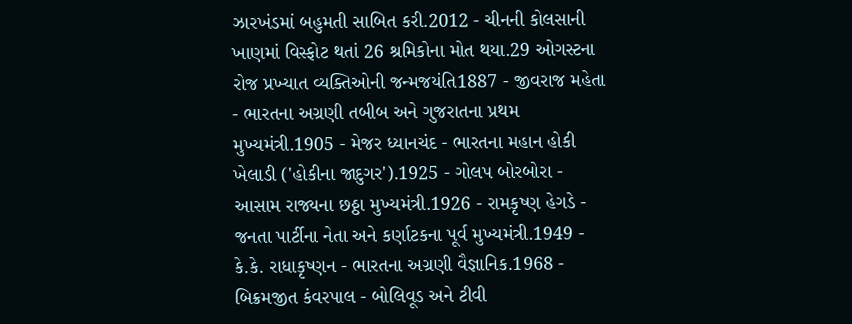ઝારખંડમાં બહુમતી સાબિત કરી.2012 - ચીનની કોલસાની ખાણમાં વિસ્ફોટ થતાં 26 શ્રમિકોના મોત થયા.29 ઓગસ્ટના રોજ પ્રખ્યાત વ્યક્તિઓની જન્મજયંતિ1887 - જીવરાજ મહેતા - ભારતના અગ્રણી તબીબ અને ગુજરાતના પ્રથમ મુખ્યમંત્રી.1905 - મેજર ધ્યાનચંદ - ભારતના મહાન હોકી ખેલાડી ('હોકીના જાદુગર').1925 - ગોલપ બોરબોરા - આસામ રાજ્યના છઠ્ઠા મુખ્યમંત્રી.1926 - રામકૃષ્ણ હેગડે - જનતા પાર્ટીના નેતા અને કર્ણાટકના પૂર્વ મુખ્યમંત્રી.1949 - કે.કે. રાધાકૃષ્ણન - ભારતના અગ્રણી વૈજ્ઞાનિક.1968 - બિક્રમજીત કંવરપાલ - બોલિવૂડ અને ટીવી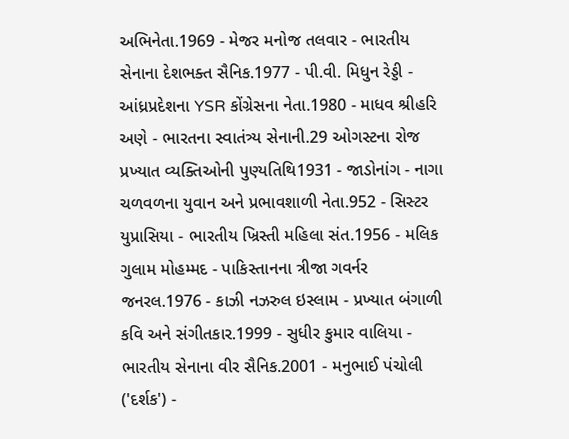અભિનેતા.1969 - મેજર મનોજ તલવાર - ભારતીય સેનાના દેશભક્ત સૈનિક.1977 - પી.વી. મિધુન રેડ્ડી - આંધ્રપ્રદેશના YSR કોંગ્રેસના નેતા.1980 - માધવ શ્રીહરિ અણે - ભારતના સ્વાતંત્ર્ય સેનાની.29 ઓગસ્ટના રોજ પ્રખ્યાત વ્યક્તિઓની પુણ્યતિથિ1931 - જાડોનાંગ - નાગા ચળવળના યુવાન અને પ્રભાવશાળી નેતા.952 - સિસ્ટર યુપ્રાસિયા - ભારતીય ખ્રિસ્તી મહિલા સંત.1956 - મલિક ગુલામ મોહમ્મદ - પાકિસ્તાનના ત્રીજા ગવર્નર જનરલ.1976 - કાઝી નઝરુલ ઇસ્લામ - પ્રખ્યાત બંગાળી કવિ અને સંગીતકાર.1999 - સુધીર કુમાર વાલિયા - ભારતીય સેનાના વીર સૈનિક.2001 - મનુભાઈ પંચોલી ('દર્શક') -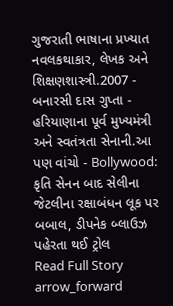ગુજરાતી ભાષાના પ્રખ્યાત નવલકથાકાર, લેખક અને શિક્ષણશાસ્ત્રી.2007 - બનારસી દાસ ગુપ્તા - હરિયાણાના પૂર્વ મુખ્યમંત્રી અને સ્વતંત્રતા સેનાની.આ પણ વાંચો - Bollywood: કૃતિ સેનન બાદ સેલીના જેટલીના રક્ષાબંધન લૂક પર બબાલ, ડીપનેક બ્લાઉઝ પહેરતા થઈ ટ્રોલ
Read Full Story arrow_forward